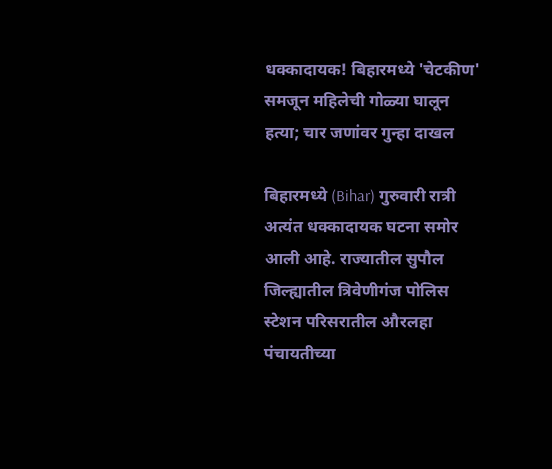धक्कादायक! बिहारमध्ये 'चेटकीण' समजून महिलेची गोळ्या घालून हत्या; चार जणांवर गुन्हा दाखल

बिहारमध्ये (Bihar) गुरुवारी रात्री अत्यंत धक्कादायक घटना समोर आली आहे. राज्यातील सुपौल जिल्ह्यातील त्रिवेणीगंज पोलिस स्टेशन परिसरातील औरलहा पंचायतीच्या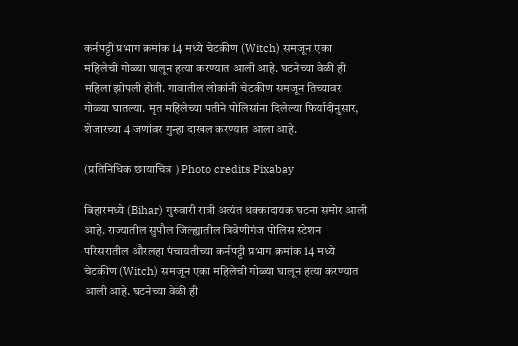कर्नपट्टी प्रभाग क्रमांक 14 मध्ये चेटकीण (Witch) समजून एका महिलेची गोळ्या घालून हत्या करण्यात आली आहे. घटनेच्या वेळी ही महिला झोपली होती. गावातील लोकांनी चेटकीण समजून तिच्यावर गोळ्या घातल्या. मृत महिलेच्या पतीने पोलिसांना दिलेल्या फिर्यादीनुसार, शेजारच्या 4 जणांवर गुन्हा दाखल करण्यात आला आहे.

(प्रतिनिधिक छायाचित्र ) Photo credits Pixabay

बिहारमध्ये (Bihar) गुरुवारी रात्री अत्यंत धक्कादायक घटना समोर आली आहे. राज्यातील सुपौल जिल्ह्यातील त्रिवेणीगंज पोलिस स्टेशन परिसरातील औरलहा पंचायतीच्या कर्नपट्टी प्रभाग क्रमांक 14 मध्ये चेटकीण (Witch) समजून एका महिलेची गोळ्या घालून हत्या करण्यात आली आहे. घटनेच्या वेळी ही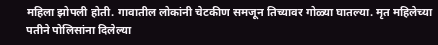महिला झोपली होती. गावातील लोकांनी चेटकीण समजून तिच्यावर गोळ्या घातल्या. मृत महिलेच्या पतीने पोलिसांना दिलेल्या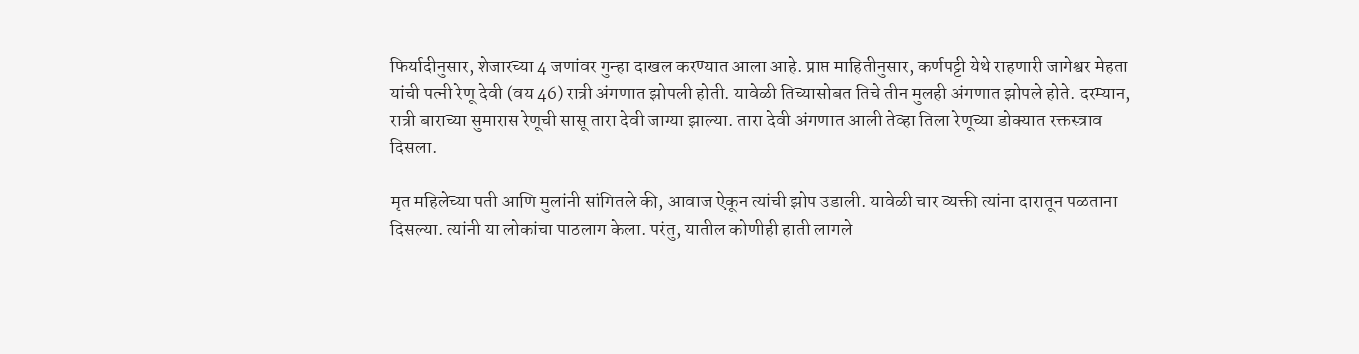फिर्यादीनुसार, शेजारच्या 4 जणांवर गुन्हा दाखल करण्यात आला आहे. प्राप्त माहितीनुसार, कर्णपट्टी येथे राहणारी जागेश्वर मेहता यांची पत्नी रेणू देवी (वय 46) रात्री अंगणात झोपली होती. यावेळी तिच्यासोबत तिचे तीन मुलही अंगणात झोपले होते. दरम्यान, रात्री बाराच्या सुमारास रेणूची सासू तारा देवी जाग्या झाल्या. तारा देवी अंगणात आली तेव्हा तिला रेणूच्या डोक्यात रक्तस्त्राव दिसला.

मृत महिलेच्या पती आणि मुलांनी सांगितले की, आवाज ऐकून त्यांची झोप उडाली. यावेळी चार व्यक्ती त्यांना दारातून पळताना दिसल्या. त्यांनी या लोकांचा पाठलाग केला. परंतु, यातील कोणीही हाती लागले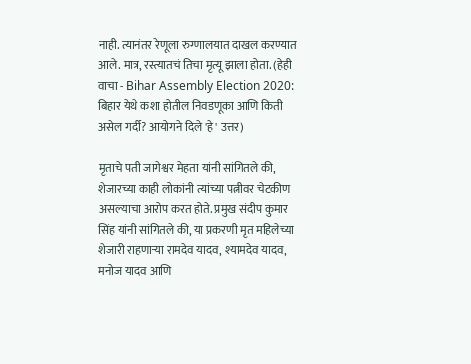नाही. त्यानंतर रेणूला रुग्णालयात दाखल करण्यात आले. मात्र, रस्त्यातचं तिचा मृत्यू झाला होता. (हेही वाचा - Bihar Assembly Election 2020: बिहार येथे कशा होतील निवडणूका आणि किती असेल गर्दी? आयोगने दिले 'हे' उत्तर)

मृताचे पती जागेश्वर मेहता यांनी सांगितले की, शेजारच्या काही लोकांनी त्यांच्या पत्नीवर चेटकीण असल्याचा आरोप करत होते. प्रमुख संदीप कुमार सिंह यांनी सांगितले की, या प्रकरणी मृत महिलेच्या शेजारी राहणाऱ्या रामदेव यादव, श्यामदेव यादव, मनोज यादव आणि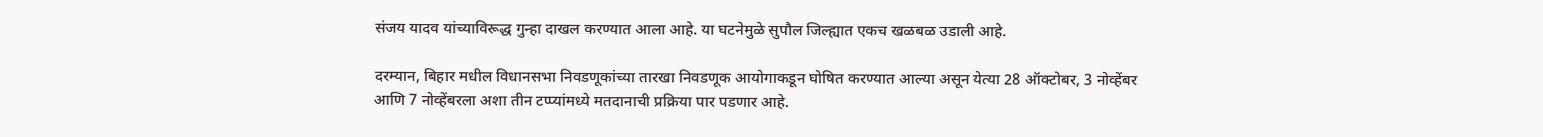संजय यादव यांच्याविरूद्ध गुन्हा दाखल करण्यात आला आहे. या घटनेमुळे सुपौल जिल्ह्यात एकच खळबळ उडाली आहे.

दरम्यान, बिहार मधील विधानसभा निवडणूकांच्या तारखा निवडणूक आयोगाकडून घोषित करण्यात आल्या असून येत्या 28 ऑक्टोबर, 3 नोव्हेंबर आणि 7 नोव्हेंबरला अशा तीन टप्प्यांमध्ये मतदानाची प्रक्रिया पार पडणार आहे.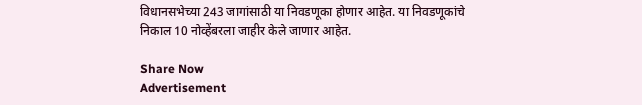विधानसभेच्या 243 जागांसाठी या निवडणूका होणार आहेत. या निवडणूकांचे निकाल 10 नोव्हेंबरला जाहीर केले जाणार आहेत.

Share Now
Advertisement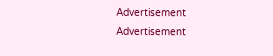Advertisement
Advertisement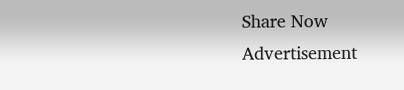Share Now
Advertisement